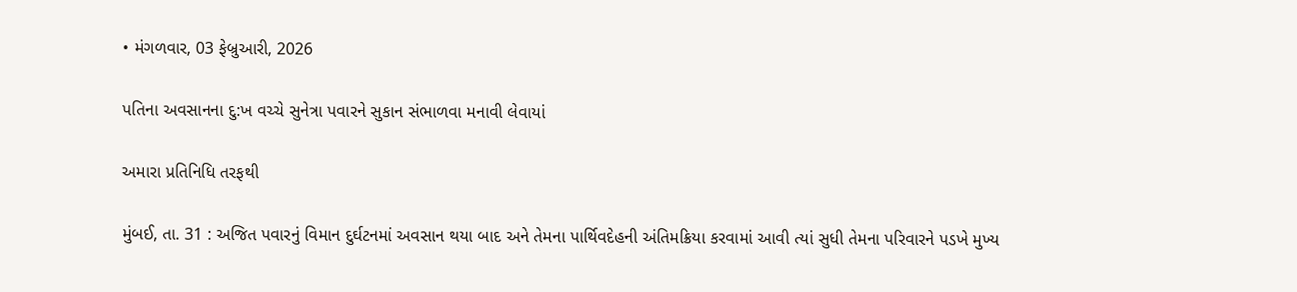• મંગળવાર, 03 ફેબ્રુઆરી, 2026

પતિના અવસાનના દુ:ખ વચ્ચે સુનેત્રા પવારને સુકાન સંભાળવા મનાવી લેવાયાં

અમારા પ્રતિનિધિ તરફથી

મુંબઈ, તા. 31 : અજિત પવારનું વિમાન દુર્ઘટનમાં અવસાન થયા બાદ અને તેમના પાર્થિવદેહની અંતિમક્રિયા કરવામાં આવી ત્યાં સુધી તેમના પરિવારને પડખે મુખ્ય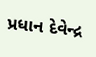પ્રધાન દેવેન્દ્ર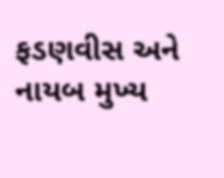ફડણવીસ અને નાયબ મુખ્ય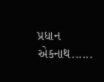પ્રધાન એકનાથ......